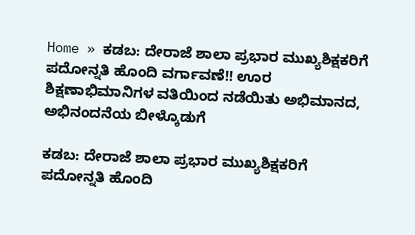Home » ಕಡಬ: ದೇರಾಜೆ ಶಾಲಾ ಪ್ರಭಾರ ಮುಖ್ಯಶಿಕ್ಷಕರಿಗೆ ಪದೋನ್ನತಿ ಹೊಂದಿ ವರ್ಗಾವಣೆ!! ಊರ ಶಿಕ್ಷಣಾಭಿಮಾನಿಗಳ ವತಿಯಿಂದ ನಡೆಯಿತು ಅಭಿಮಾನದ, ಅಭಿನಂದನೆಯ ಬೀಳ್ಕೊಡುಗೆ

ಕಡಬ: ದೇರಾಜೆ ಶಾಲಾ ಪ್ರಭಾರ ಮುಖ್ಯಶಿಕ್ಷಕರಿಗೆ ಪದೋನ್ನತಿ ಹೊಂದಿ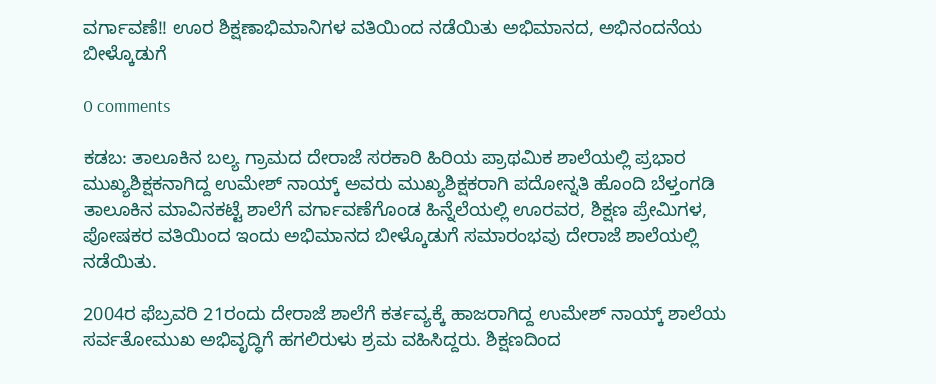ವರ್ಗಾವಣೆ!! ಊರ ಶಿಕ್ಷಣಾಭಿಮಾನಿಗಳ ವತಿಯಿಂದ ನಡೆಯಿತು ಅಭಿಮಾನದ, ಅಭಿನಂದನೆಯ ಬೀಳ್ಕೊಡುಗೆ

0 comments

ಕಡಬ: ತಾಲೂಕಿನ ಬಲ್ಯ ಗ್ರಾಮದ ದೇರಾಜೆ ಸರಕಾರಿ ಹಿರಿಯ ಪ್ರಾಥಮಿಕ ಶಾಲೆಯಲ್ಲಿ ಪ್ರಭಾರ ಮುಖ್ಯಶಿಕ್ಷಕನಾಗಿದ್ದ ಉಮೇಶ್ ನಾಯ್ಕ್ ಅವರು ಮುಖ್ಯಶಿಕ್ಷಕರಾಗಿ ಪದೋನ್ನತಿ ಹೊಂದಿ ಬೆಳ್ತಂಗಡಿ ತಾಲೂಕಿನ ಮಾವಿನಕಟ್ಟೆ ಶಾಲೆಗೆ ವರ್ಗಾವಣೆಗೊಂಡ ಹಿನ್ನೆಲೆಯಲ್ಲಿ ಊರವರ, ಶಿಕ್ಷಣ ಪ್ರೇಮಿಗಳ, ಪೋಷಕರ ವತಿಯಿಂದ ಇಂದು ಅಭಿಮಾನದ ಬೀಳ್ಕೊಡುಗೆ ಸಮಾರಂಭವು ದೇರಾಜೆ ಶಾಲೆಯಲ್ಲಿ ನಡೆಯಿತು.

2004ರ ಫೆಬ್ರವರಿ 21ರಂದು ದೇರಾಜೆ ಶಾಲೆಗೆ ಕರ್ತವ್ಯಕ್ಕೆ ಹಾಜರಾಗಿದ್ದ ಉಮೇಶ್ ನಾಯ್ಕ್ ಶಾಲೆಯ ಸರ್ವತೋಮುಖ ಅಭಿವೃದ್ಧಿಗೆ ಹಗಲಿರುಳು ಶ್ರಮ ವಹಿಸಿದ್ದರು. ಶಿಕ್ಷಣದಿಂದ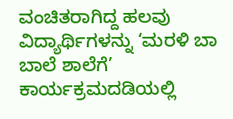ವಂಚಿತರಾಗಿದ್ದ ಹಲವು ವಿದ್ಯಾರ್ಥಿಗಳನ್ನು ‘ಮರಳಿ ಬಾ ಬಾಲೆ ಶಾಲೆಗೆ’ ಕಾರ್ಯಕ್ರಮದಡಿಯಲ್ಲಿ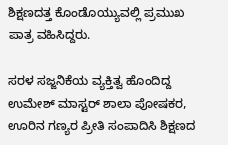ಶಿಕ್ಷಣದತ್ತ ಕೊಂಡೊಯ್ಯುವಲ್ಲಿ ಪ್ರಮುಖ ಪಾತ್ರ ವಹಿಸಿದ್ದರು.

ಸರಳ ಸಜ್ಜನಿಕೆಯ ವ್ಯಕ್ತಿತ್ವ ಹೊಂದಿದ್ದ ಉಮೇಶ್ ಮಾಸ್ಟರ್ ಶಾಲಾ ಪೋಷಕರ, ಊರಿನ ಗಣ್ಯರ ಪ್ರೀತಿ ಸಂಪಾದಿಸಿ ಶಿಕ್ಷಣದ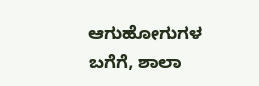ಆಗುಹೋಗುಗಳ ಬಗೆಗೆ, ಶಾಲಾ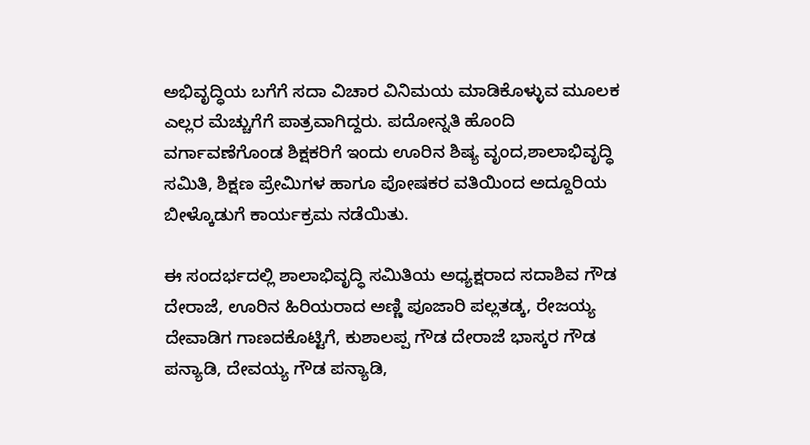ಅಭಿವೃದ್ಧಿಯ ಬಗೆಗೆ ಸದಾ ವಿಚಾರ ವಿನಿಮಯ ಮಾಡಿಕೊಳ್ಳುವ ಮೂಲಕ ಎಲ್ಲರ ಮೆಚ್ಚುಗೆಗೆ ಪಾತ್ರವಾಗಿದ್ದರು. ಪದೋನ್ನತಿ ಹೊಂದಿ ವರ್ಗಾವಣೆಗೊಂಡ ಶಿಕ್ಷಕರಿಗೆ ಇಂದು ಊರಿನ ಶಿಷ್ಯ ವೃಂದ,ಶಾಲಾಭಿವೃದ್ಧಿ ಸಮಿತಿ, ಶಿಕ್ಷಣ ಪ್ರೇಮಿಗಳ ಹಾಗೂ ಪೋಷಕರ ವತಿಯಿಂದ ಅದ್ದೂರಿಯ ಬೀಳ್ಕೊಡುಗೆ ಕಾರ್ಯಕ್ರಮ ನಡೆಯಿತು.

ಈ ಸಂದರ್ಭದಲ್ಲಿ ಶಾಲಾಭಿವೃದ್ಧಿ ಸಮಿತಿಯ ಅಧ್ಯಕ್ಷರಾದ ಸದಾಶಿವ ಗೌಡ ದೇರಾಜೆ, ಊರಿನ ಹಿರಿಯರಾದ ಅಣ್ಣಿ ಪೂಜಾರಿ ಪಲ್ಲತಡ್ಕ, ರೇಜಯ್ಯ ದೇವಾಡಿಗ ಗಾಣದಕೊಟ್ಟಿಗೆ, ಕುಶಾಲಪ್ಪ ಗೌಡ ದೇರಾಜೆ ಭಾಸ್ಕರ ಗೌಡ ಪನ್ಯಾಡಿ, ದೇವಯ್ಯ ಗೌಡ ಪನ್ಯಾಡಿ,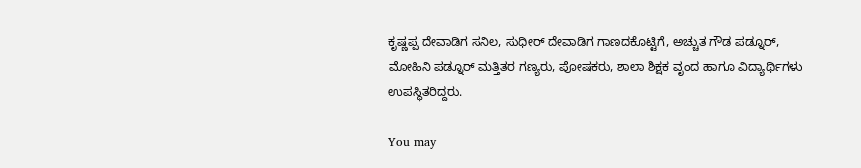ಕೃಷ್ಣಪ್ಪ ದೇವಾಡಿಗ ಸನಿಲ, ಸುಧೀರ್ ದೇವಾಡಿಗ ಗಾಣದಕೊಟ್ಟಿಗೆ, ಅಚ್ಚುತ ಗೌಡ ಪಡ್ನೂರ್, ಮೋಹಿನಿ ಪಡ್ನೂರ್ ಮತ್ತಿತರ ಗಣ್ಯರು, ಪೋಷಕರು, ಶಾಲಾ ಶಿಕ್ಷಕ ವೃಂದ ಹಾಗೂ ವಿದ್ಯಾರ್ಥಿಗಳು ಉಪಸ್ಥಿತರಿದ್ದರು.

You may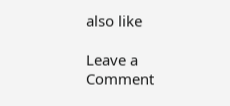also like

Leave a Comment